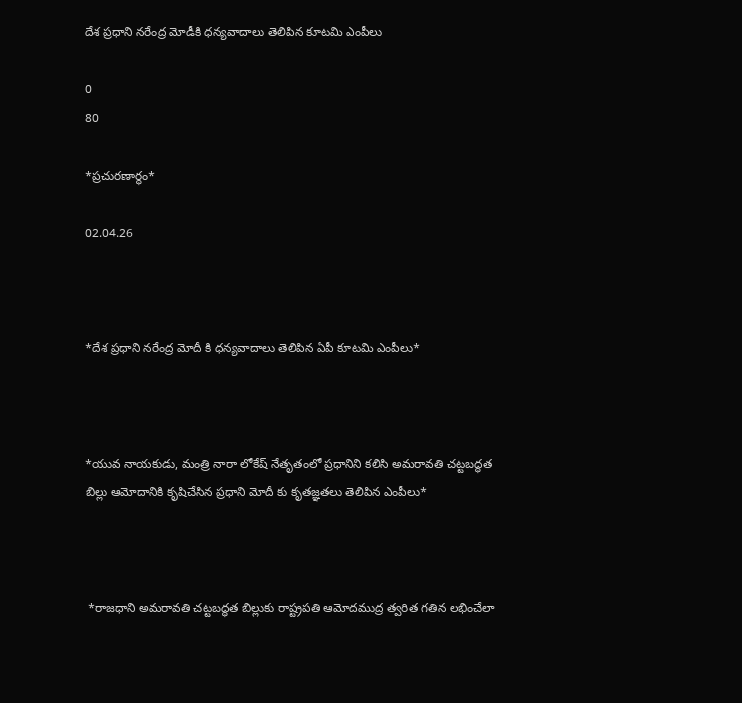దేశ ప్రధాని నరేంద్ర మోడీకి ధన్యవాదాలు తెలిపిన కూటమి ఎంపీలు

0
80

*ప్రచురణార్థం*

02.04.26



*దేశ ప్రధాని నరేంద్ర మోదీ కి ధన్యవాదాలు తెలిపిన ఏపీ కూటమి ఎంపీలు*



*యువ నాయకుడు, మంత్రి నారా లోకేష్ నేతృతంలో ప్రధానిని కలిసి అమరావతి చట్టబద్ధత బిల్లు ఆమోదానికి కృషిచేసిన ప్రధాని మోదీ కు కృతజ్ఞతలు తెలిపిన ఎంపీలు*



 *రాజధాని అమరావతి చట్టబద్ధత బిల్లుకు రాష్ట్రపతి ఆమోదముద్ర త్వరిత గతిన లభించేలా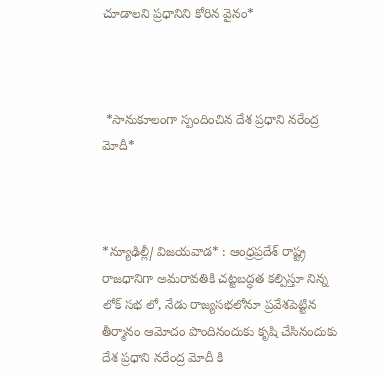చూడాలని ప్రధానిని కోరిన వైనం*



 *సానుకూలంగా స్పందించిన దేశ ప్రధాని నరేంద్ర మోదీ*



*న్యూఢిల్లీ/ విజయవాడ* : ఆంధ్రప్రదేశ్ రాష్ట్ర రాజధానిగా అమరావతికి చట్టబద్ధత కల్పిస్తూ నిన్న లోక్ సభ లో, నేడు రాజ్యసభలోనూ ప్రవేశపెట్టిన తీర్మానం ఆమోదం పొందినందుకు కృషి చేసినందుకు దేశ ప్రధాని నరేంద్ర మోదీ కి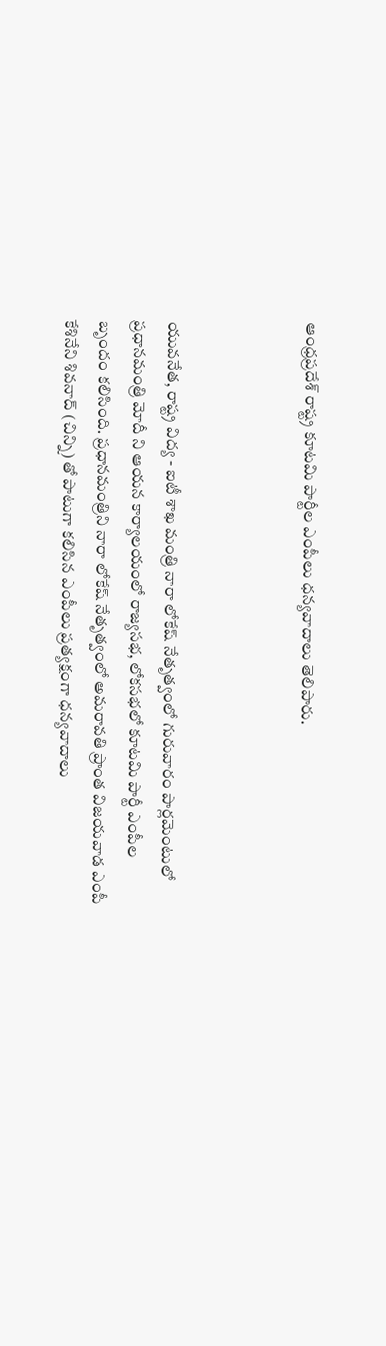ఆంధ్రప్రదేశ్ రాష్ట్ర కూటమి పార్టీల ఎంపీలు ధన్యవాదాలు తెలిపారు.



యువనేత, రాష్ట్ర విద్య - ఐటీ శాఖ మంత్రి నారా లోకేష్ నేతృత్వంలో గురువారం పార్లమెంటులో ప్రధానమంత్రి మోదీ ని ఆయన కార్యాలయంలో రాజ్యసభ, లోకసభలో కూటమి పార్టీ ఎంపీల బృందం కలిసింది. ప్రధానమంత్రిని నారా లోకేష్ నేతృత్వంలో అమరావతి ప్రాంత విజయవాడ ఎంపీ కేశినేని శివనాద్ (చిన్ని) తో పాటుగా కలిసిన ఎంపీలు ప్రత్యక్షంగా ధన్యవాదాలు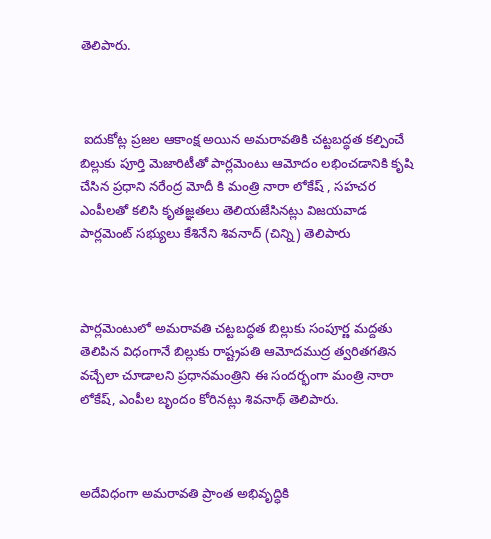తెలిపారు.



 ఐదుకోట్ల ప్ర‌జ‌ల ఆకాంక్ష అయిన అమ‌రావ‌తికి చ‌ట్ట‌బ‌ద్ధ‌త క‌ల్పించే బిల్లుకు పూర్తి మెజారిటీతో పార్ల‌మెంటు ఆమోదం ల‌భించ‌డానికి కృషి చేసిన ప్ర‌ధాని న‌రేంద్ర మోదీ కి మంత్రి నారా లోకేష్ , సహచర ఎంపీలతో కలిసి కృత‌జ్ఞ‌త‌లు తెలియజేసినట్లు విజయవాడ పార్లమెంట్ సభ్యులు కేశినేని శివనాద్ (చిన్ని) తెలిపారు



పార్లమెంటులో అమరావతి చట్టబద్ధత బిల్లుకు సంపూర్ణ మద్దతు తెలిపిన విధంగానే బిల్లుకు రాష్ట్రపతి ఆమోదముద్ర త్వరితగతిన వచ్చేలా చూడాలని ప్రధానమంత్రిని ఈ సందర్భంగా మంత్రి నారా లోకేష్, ఎంపీల బృందం కోరినట్లు శివనాథ్ తెలిపారు.



అదేవిధంగా అమరావతి ప్రాంత అభివృద్ధికి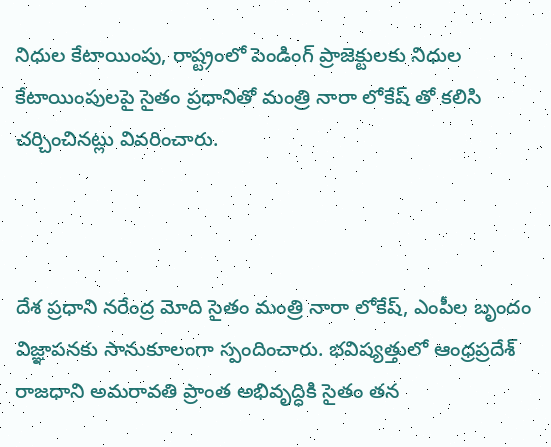నిధుల కేటాయింపు, రాష్ట్రంలో పెండింగ్ ప్రాజెక్టులకు నిధుల కేటాయింపులపై సైతం ప్రధానితో మంత్రి నారా లోకేష్ తో కలిసి చర్చించినట్లు వివరించారు.



దేశ ప్రధాని నరేంద్ర మోది సైతం మంత్రి నారా లోకేష్, ఎంపీల బృందం విజ్ఞాపనకు సానుకూలంగా స్పందించారు. భవిష్యత్తులో ఆంధ్రప్రదేశ్ రాజధాని అమరావతి ప్రాంత అభివృద్ధికి సైతం తన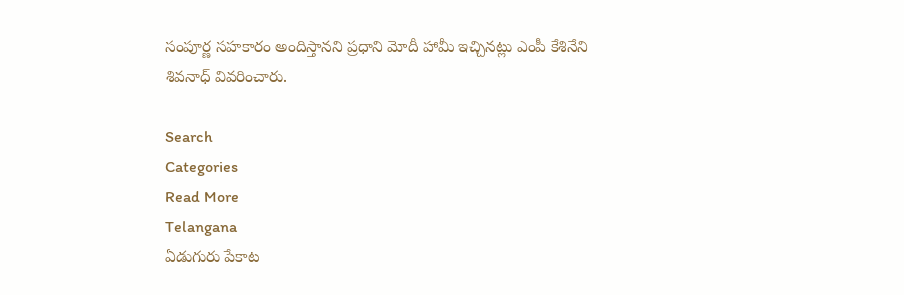సంపూర్ణ సహకారం అందిస్తానని ప్రధాని మోదీ హామీ ఇచ్చినట్లు ఎంపీ కేశినేని శివనాధ్ వివరించారు.

Search
Categories
Read More
Telangana
ఏడుగురు పేకాట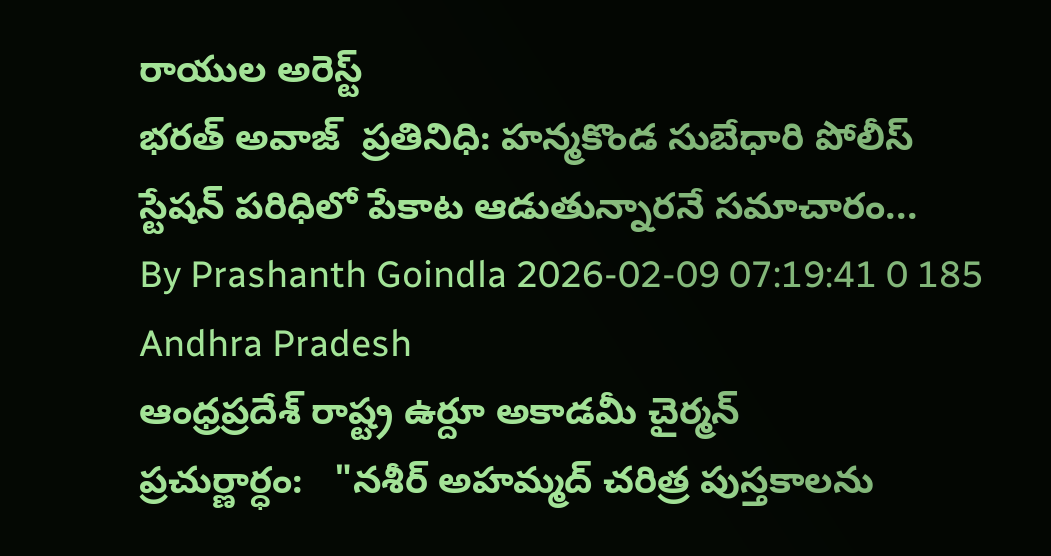రాయుల అరెస్ట్
భరత్ అవాజ్  ప్రతినిధి: హన్మకొండ సుబేధారి పోలీస్ స్టేషన్ పరిధిలో పేకాట ఆడుతున్నారనే సమాచారం...
By Prashanth Goindla 2026-02-09 07:19:41 0 185
Andhra Pradesh
ఆంధ్రప్రదేశ్ రాష్ట్ర ఉర్దూ అకాడమీ చైర్మన్
ప్రచుర్ణార్ధం:   "నశీర్ అహమ్మద్ చరిత్ర పుస్తకాలను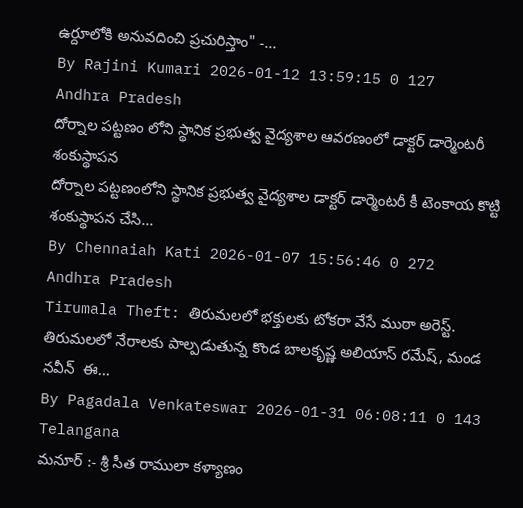ఉర్దూలోకి అనువదించి ప్రచురిస్తాం" -...
By Rajini Kumari 2026-01-12 13:59:15 0 127
Andhra Pradesh
దోర్నాల పట్టణం లోని స్థానిక ప్రభుత్వ వైద్యశాల ఆవరణంలో డాక్టర్ డార్మెంటరీ శంకుస్థాపన
దోర్నాల పట్టణంలోని స్థానిక ప్రభుత్వ వైద్యశాల డాక్టర్ డార్మెంటరీ కీ టెంకాయ కొట్టి శంకుస్థాపన చేసి...
By Chennaiah Kati 2026-01-07 15:56:46 0 272
Andhra Pradesh
Tirumala Theft: తిరుమలలో భక్తులకు టోకరా వేసే ముఠా అరెస్ట్.
తిరుమలలో నేరాలకు పాల్పడుతున్న కొండ బాలకృష్ణ అలియాస్‌ రమేష్‌, మండ నవీన్‌  ఈ...
By Pagadala Venkateswar 2026-01-31 06:08:11 0 143
Telangana
మనూర్ :- శ్రీ సీత రాములా కళ్యాణం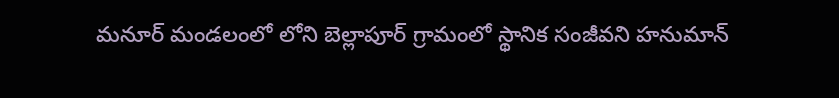మనూర్ మండలంలో లోని బెల్లాపూర్ గ్రామంలో స్థానిక సంజీవని హనుమాన్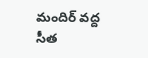మందిర్ వద్ద సీత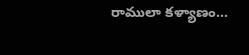రాములా కళ్యాణం...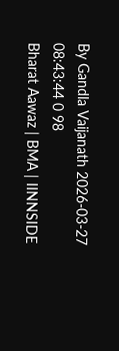By Gandla Vaijanath 2026-03-27 08:43:44 0 98
Bharat Aawaz | BMA | IINNSIDE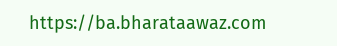https://ba.bharataawaz.com